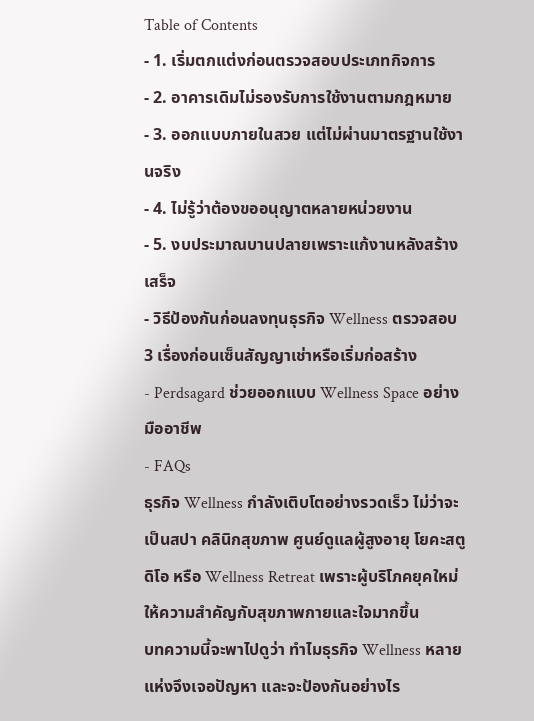Table of Contents
- 1. เริ่มตกแต่งก่อนตรวจสอบประเภทกิจการ
- 2. อาคารเดิมไม่รองรับการใช้งานตามกฎหมาย
- 3. ออกแบบภายในสวย แต่ไม่ผ่านมาตรฐานใช้งานจริง
- 4. ไม่รู้ว่าต้องขออนุญาตหลายหน่วยงาน
- 5. งบประมาณบานปลายเพราะแก้งานหลังสร้างเสร็จ
- วิธีป้องกันก่อนลงทุนธุรกิจ Wellness ตรวจสอบ 3 เรื่องก่อนเซ็นสัญญาเช่าหรือเริ่มก่อสร้าง
- Perdsagard ช่วยออกแบบ Wellness Space อย่างมืออาชีพ
- FAQs
ธุรกิจ Wellness กำลังเติบโตอย่างรวดเร็ว ไม่ว่าจะเป็นสปา คลินิกสุขภาพ ศูนย์ดูแลผู้สูงอายุ โยคะสตูดิโอ หรือ Wellness Retreat เพราะผู้บริโภคยุคใหม่ให้ความสำคัญกับสุขภาพกายและใจมากขึ้น
บทความนี้จะพาไปดูว่า ทำไมธุรกิจ Wellness หลายแห่งจึงเจอปัญหา และจะป้องกันอย่างไร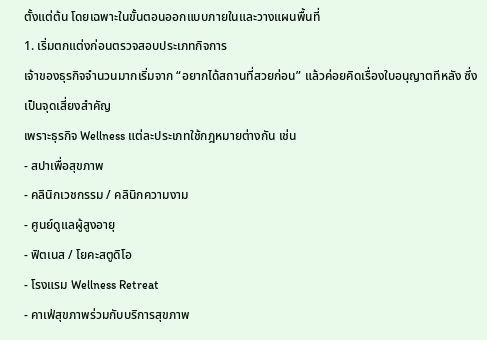ตั้งแต่ต้น โดยเฉพาะในขั้นตอนออกแบบภายในและวางแผนพื้นที่
1. เริ่มตกแต่งก่อนตรวจสอบประเภทกิจการ
เจ้าของธุรกิจจำนวนมากเริ่มจาก “อยากได้สถานที่สวยก่อน” แล้วค่อยคิดเรื่องใบอนุญาตทีหลัง ซึ่งเป็นจุดเสี่ยงสำคัญ
เพราะธุรกิจ Wellness แต่ละประเภทใช้กฎหมายต่างกัน เช่น
- สปาเพื่อสุขภาพ
- คลินิกเวชกรรม / คลินิกความงาม
- ศูนย์ดูแลผู้สูงอายุ
- ฟิตเนส / โยคะสตูดิโอ
- โรงแรม Wellness Retreat
- คาเฟ่สุขภาพร่วมกับบริการสุขภาพ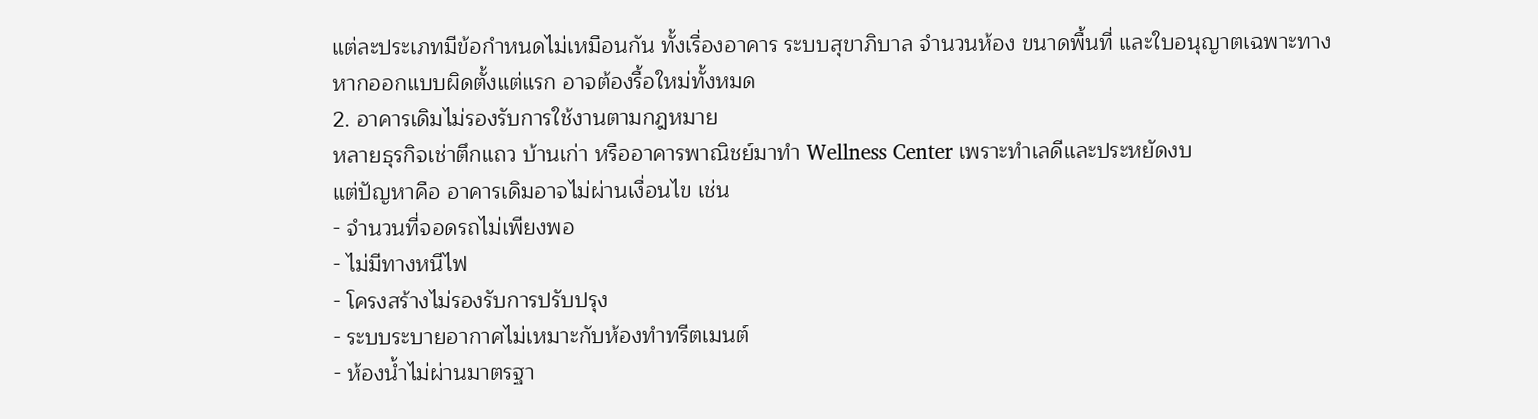แต่ละประเภทมีข้อกำหนดไม่เหมือนกัน ทั้งเรื่องอาคาร ระบบสุขาภิบาล จำนวนห้อง ขนาดพื้นที่ และใบอนุญาตเฉพาะทาง
หากออกแบบผิดตั้งแต่แรก อาจต้องรื้อใหม่ทั้งหมด
2. อาคารเดิมไม่รองรับการใช้งานตามกฎหมาย
หลายธุรกิจเช่าตึกแถว บ้านเก่า หรืออาคารพาณิชย์มาทำ Wellness Center เพราะทำเลดีและประหยัดงบ
แต่ปัญหาคือ อาคารเดิมอาจไม่ผ่านเงื่อนไข เช่น
- จำนวนที่จอดรถไม่เพียงพอ
- ไม่มีทางหนีไฟ
- โครงสร้างไม่รองรับการปรับปรุง
- ระบบระบายอากาศไม่เหมาะกับห้องทำทรีตเมนต์
- ห้องน้ำไม่ผ่านมาตรฐา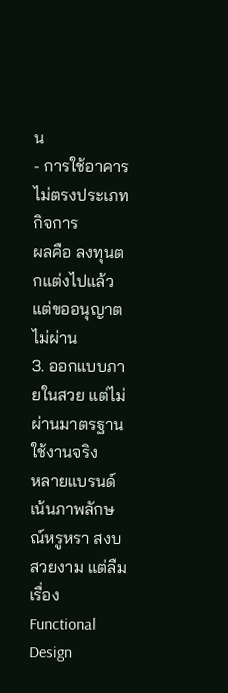น
- การใช้อาคารไม่ตรงประเภทกิจการ
ผลคือ ลงทุนตกแต่งไปแล้ว แต่ขออนุญาตไม่ผ่าน
3. ออกแบบภายในสวย แต่ไม่ผ่านมาตรฐานใช้งานจริง
หลายแบรนด์เน้นภาพลักษณ์หรูหรา สงบ สวยงาม แต่ลืมเรื่อง Functional Design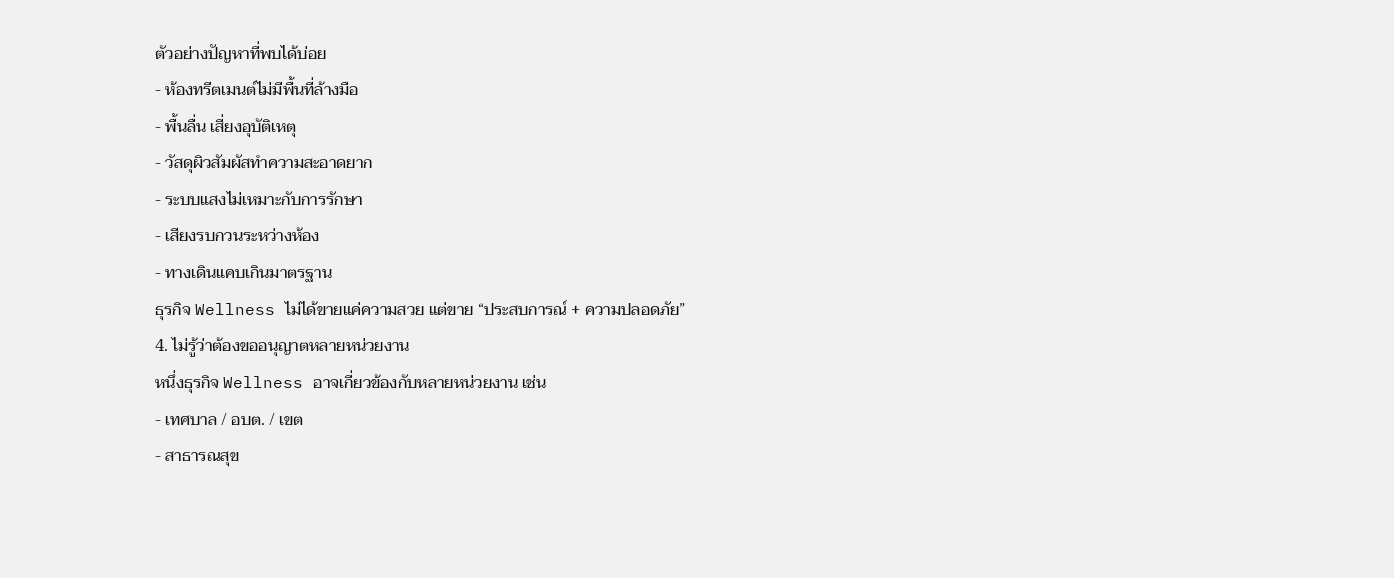ตัวอย่างปัญหาที่พบได้บ่อย
- ห้องทรีตเมนต์ไม่มีพื้นที่ล้างมือ
- พื้นลื่น เสี่ยงอุบัติเหตุ
- วัสดุผิวสัมผัสทำความสะอาดยาก
- ระบบแสงไม่เหมาะกับการรักษา
- เสียงรบกวนระหว่างห้อง
- ทางเดินแคบเกินมาตรฐาน
ธุรกิจ Wellness ไม่ได้ขายแค่ความสวย แต่ขาย “ประสบการณ์ + ความปลอดภัย”
4. ไม่รู้ว่าต้องขออนุญาตหลายหน่วยงาน
หนึ่งธุรกิจ Wellness อาจเกี่ยวข้องกับหลายหน่วยงาน เช่น
- เทศบาล / อบต. / เขต
- สาธารณสุข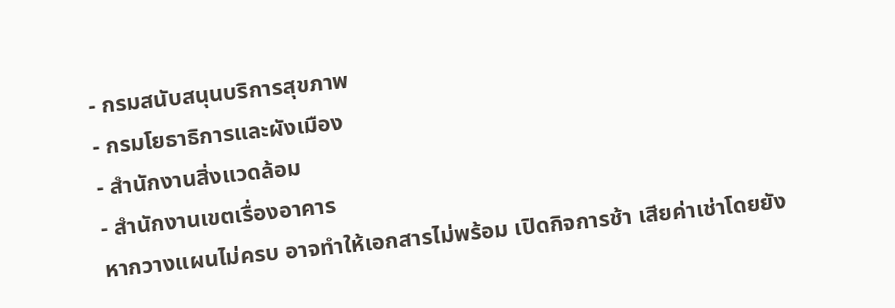- กรมสนับสนุนบริการสุขภาพ
- กรมโยธาธิการและผังเมือง
- สำนักงานสิ่งแวดล้อม
- สำนักงานเขตเรื่องอาคาร
หากวางแผนไม่ครบ อาจทำให้เอกสารไม่พร้อม เปิดกิจการช้า เสียค่าเช่าโดยยัง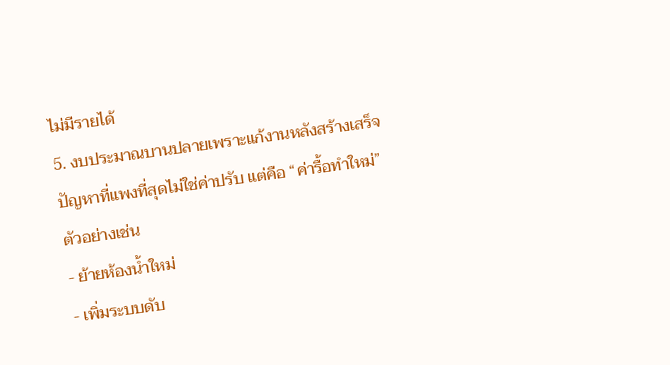ไม่มีรายได้
5. งบประมาณบานปลายเพราะแก้งานหลังสร้างเสร็จ
ปัญหาที่แพงที่สุดไม่ใช่ค่าปรับ แต่คือ “ค่ารื้อทำใหม่”
ตัวอย่างเช่น
- ย้ายห้องน้ำใหม่
- เพิ่มระบบดับ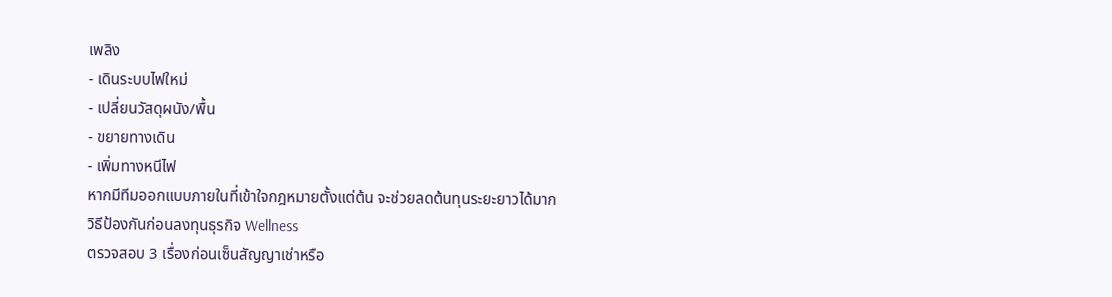เพลิง
- เดินระบบไฟใหม่
- เปลี่ยนวัสดุผนัง/พื้น
- ขยายทางเดิน
- เพิ่มทางหนีไฟ
หากมีทีมออกแบบภายในที่เข้าใจกฎหมายตั้งแต่ต้น จะช่วยลดต้นทุนระยะยาวได้มาก
วิธีป้องกันก่อนลงทุนธุรกิจ Wellness
ตรวจสอบ 3 เรื่องก่อนเซ็นสัญญาเช่าหรือ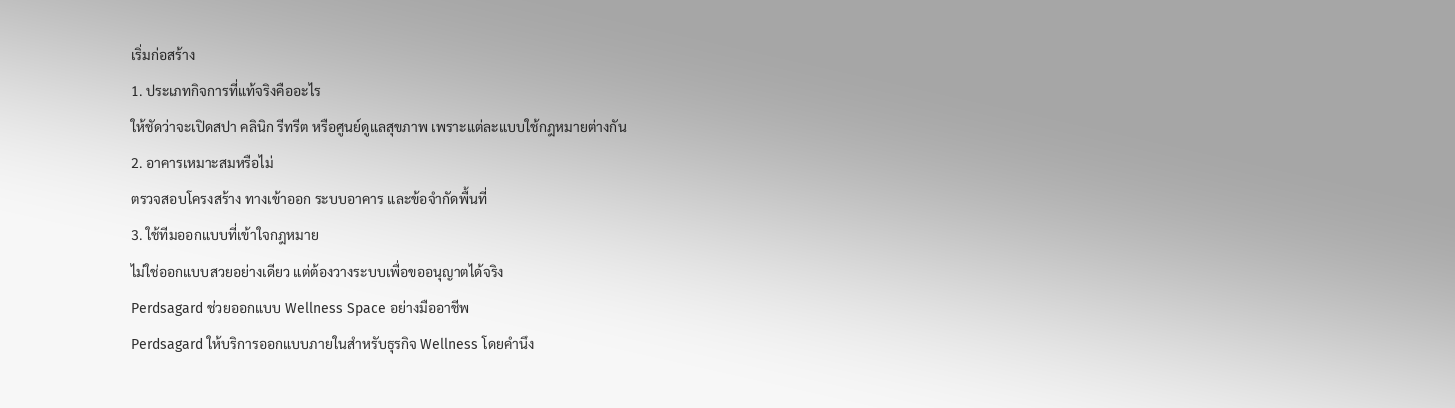เริ่มก่อสร้าง
1. ประเภทกิจการที่แท้จริงคืออะไร
ให้ชัดว่าจะเปิดสปา คลินิก รีทรีต หรือศูนย์ดูแลสุขภาพ เพราะแต่ละแบบใช้กฎหมายต่างกัน
2. อาคารเหมาะสมหรือไม่
ตรวจสอบโครงสร้าง ทางเข้าออก ระบบอาคาร และข้อจำกัดพื้นที่
3. ใช้ทีมออกแบบที่เข้าใจกฎหมาย
ไม่ใช่ออกแบบสวยอย่างเดียว แต่ต้องวางระบบเพื่อขออนุญาตได้จริง
Perdsagard ช่วยออกแบบ Wellness Space อย่างมืออาชีพ
Perdsagard ให้บริการออกแบบภายในสำหรับธุรกิจ Wellness โดยคำนึง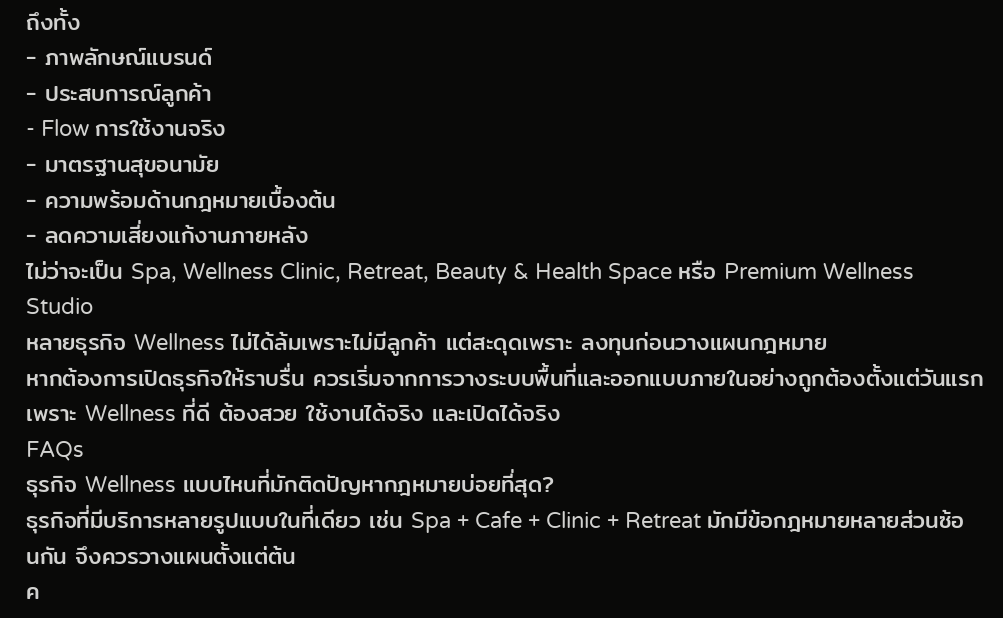ถึงทั้ง
- ภาพลักษณ์แบรนด์
- ประสบการณ์ลูกค้า
- Flow การใช้งานจริง
- มาตรฐานสุขอนามัย
- ความพร้อมด้านกฎหมายเบื้องต้น
- ลดความเสี่ยงแก้งานภายหลัง
ไม่ว่าจะเป็น Spa, Wellness Clinic, Retreat, Beauty & Health Space หรือ Premium Wellness Studio
หลายธุรกิจ Wellness ไม่ได้ล้มเพราะไม่มีลูกค้า แต่สะดุดเพราะ ลงทุนก่อนวางแผนกฎหมาย
หากต้องการเปิดธุรกิจให้ราบรื่น ควรเริ่มจากการวางระบบพื้นที่และออกแบบภายในอย่างถูกต้องตั้งแต่วันแรก
เพราะ Wellness ที่ดี ต้องสวย ใช้งานได้จริง และเปิดได้จริง
FAQs
ธุรกิจ Wellness แบบไหนที่มักติดปัญหากฎหมายบ่อยที่สุด?
ธุรกิจที่มีบริการหลายรูปแบบในที่เดียว เช่น Spa + Cafe + Clinic + Retreat มักมีข้อกฎหมายหลายส่วนซ้อนกัน จึงควรวางแผนตั้งแต่ต้น
ค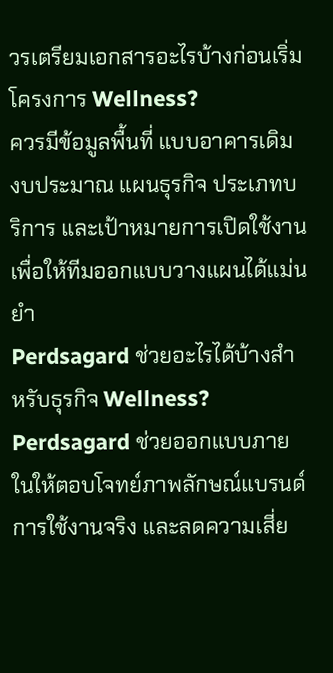วรเตรียมเอกสารอะไรบ้างก่อนเริ่มโครงการ Wellness?
ควรมีข้อมูลพื้นที่ แบบอาคารเดิม งบประมาณ แผนธุรกิจ ประเภทบริการ และเป้าหมายการเปิดใช้งาน เพื่อให้ทีมออกแบบวางแผนได้แม่นยำ
Perdsagard ช่วยอะไรได้บ้างสำหรับธุรกิจ Wellness?
Perdsagard ช่วยออกแบบภายในให้ตอบโจทย์ภาพลักษณ์แบรนด์ การใช้งานจริง และลดความเสี่ย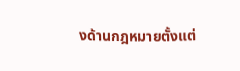งด้านกฎหมายตั้งแต่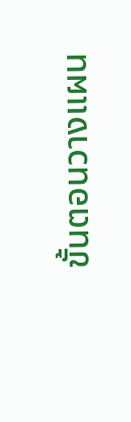ขั้นตอนวางแผน